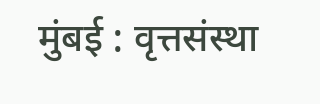मुंबई : वृत्तसंस्था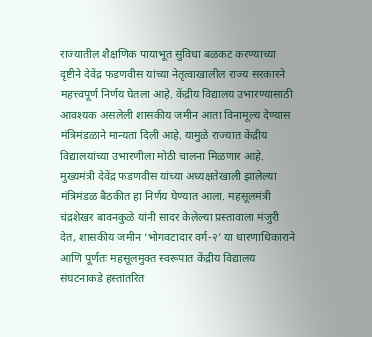राज्यातील शैक्षणिक पायाभूत सुविधा बळकट करण्याच्या दृष्टीने देवेंद्र फडणवीस यांच्या नेतृत्वाखालील राज्य सरकारने महत्त्वपूर्ण निर्णय घेतला आहे. केंद्रीय विद्यालय उभारण्यासाठी आवश्यक असलेली शासकीय जमीन आता विनामूल्य देण्यास मंत्रिमंडळाने मान्यता दिली आहे. यामुळे राज्यात केंद्रीय विद्यालयांच्या उभारणीला मोठी चालना मिळणार आहे.
मुख्यमंत्री देवेंद्र फडणवीस यांच्या अध्यक्षतेखाली झालेल्या मंत्रिमंडळ बैठकीत हा निर्णय घेण्यात आला. महसूलमंत्री चंद्रशेखर बावनकुळे यांनी सादर केलेल्या प्रस्तावाला मंजुरी देत, शासकीय जमीन ‘भोगवटादार वर्ग-२’ या धारणाधिकाराने आणि पूर्णतः महसूलमुक्त स्वरूपात केंद्रीय विद्यालय संघटनाकडे हस्तांतरित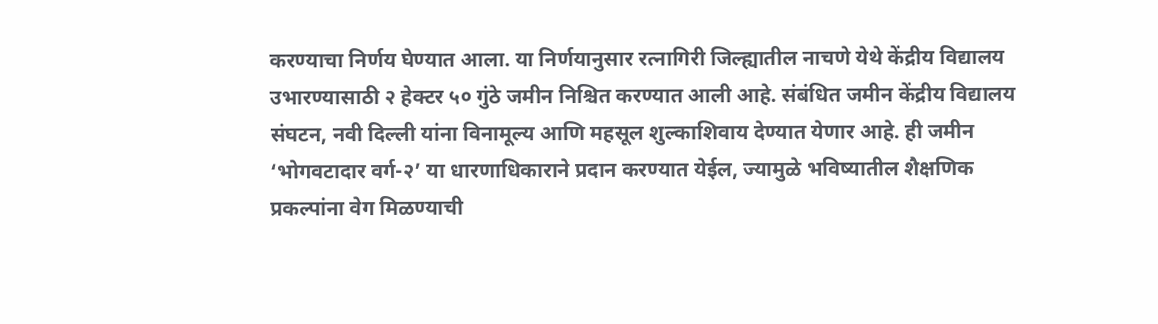करण्याचा निर्णय घेण्यात आला. या निर्णयानुसार रत्नागिरी जिल्ह्यातील नाचणे येथे केंद्रीय विद्यालय उभारण्यासाठी २ हेक्टर ५० गुंठे जमीन निश्चित करण्यात आली आहे. संबंधित जमीन केंद्रीय विद्यालय संघटन, नवी दिल्ली यांना विनामूल्य आणि महसूल शुल्काशिवाय देण्यात येणार आहे. ही जमीन ‘भोगवटादार वर्ग-२’ या धारणाधिकाराने प्रदान करण्यात येईल, ज्यामुळे भविष्यातील शैक्षणिक प्रकल्पांना वेग मिळण्याची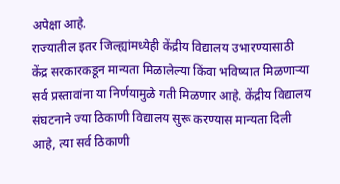अपेक्षा आहे.
राज्यातील इतर जिल्ह्यांमध्येही केंद्रीय विद्यालय उभारण्यासाठी केंद्र सरकारकडून मान्यता मिळालेल्या किंवा भविष्यात मिळणाऱ्या सर्व प्रस्तावांना या निर्णयामुळे गती मिळणार आहे. केंद्रीय विद्यालय संघटनाने ज्या ठिकाणी विद्यालय सुरू करण्यास मान्यता दिली आहे, त्या सर्व ठिकाणी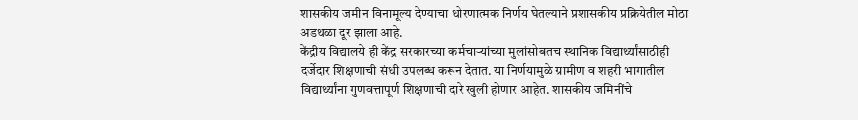शासकीय जमीन विनामूल्य देण्याचा धोरणात्मक निर्णय घेतल्याने प्रशासकीय प्रक्रियेतील मोठा अडथळा दूर झाला आहे.
केंद्रीय विद्यालये ही केंद्र सरकारच्या कर्मचाऱ्यांच्या मुलांसोबतच स्थानिक विद्यार्थ्यांसाठीही दर्जेदार शिक्षणाची संधी उपलब्ध करून देतात. या निर्णयामुळे ग्रामीण व शहरी भागातील विद्यार्थ्यांना गुणवत्तापूर्ण शिक्षणाची दारे खुली होणार आहेत. शासकीय जमिनींचे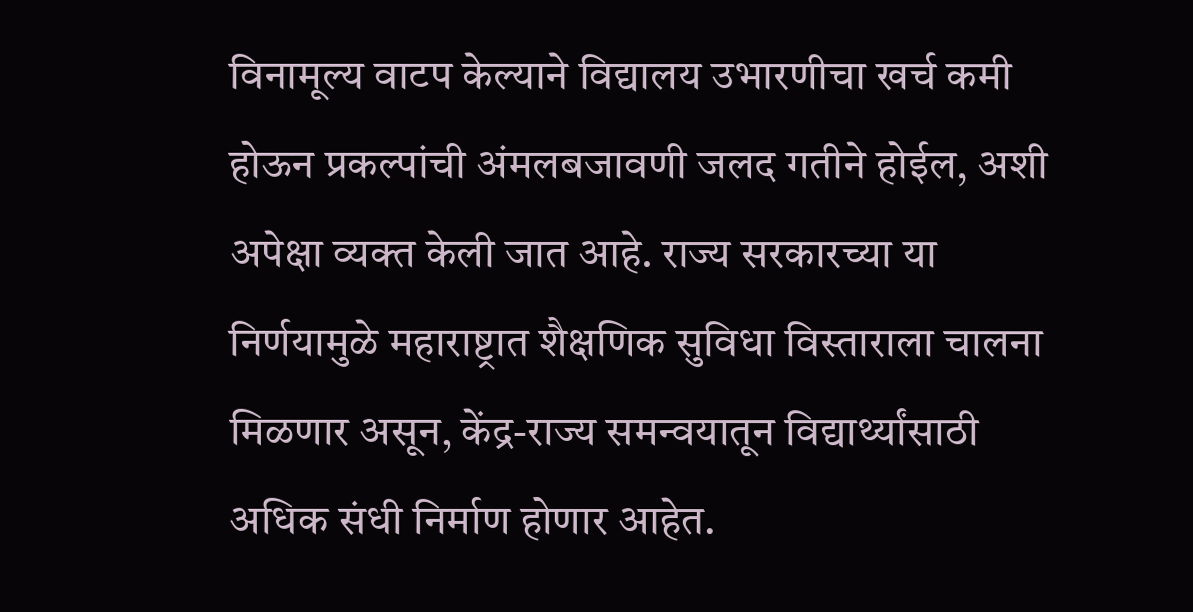विनामूल्य वाटप केल्याने विद्यालय उभारणीचा खर्च कमी होऊन प्रकल्पांची अंमलबजावणी जलद गतीने होईल, अशी अपेक्षा व्यक्त केली जात आहे. राज्य सरकारच्या या निर्णयामुळे महाराष्ट्रात शैक्षणिक सुविधा विस्ताराला चालना मिळणार असून, केंद्र-राज्य समन्वयातून विद्यार्थ्यांसाठी अधिक संधी निर्माण होणार आहेत.